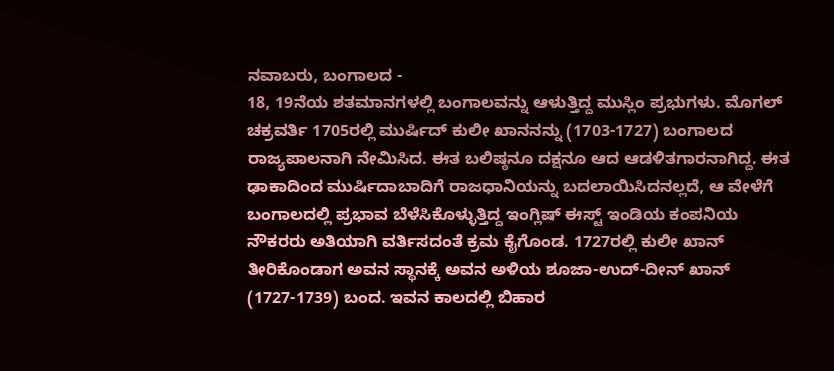ನವಾಬರು, ಬಂಗಾಲದ -
18, 19ನೆಯ ಶತಮಾನಗಳಲ್ಲಿ ಬಂಗಾಲವನ್ನು ಆಳುತ್ತಿದ್ದ ಮುಸ್ಲಿಂ ಪ್ರಭುಗಳು. ಮೊಗಲ್ ಚಕ್ರವರ್ತಿ 1705ರಲ್ಲಿ ಮುರ್ಷಿದ್ ಕುಲೀ ಖಾನನನ್ನು (1703-1727) ಬಂಗಾಲದ ರಾಜ್ಯಪಾಲನಾಗಿ ನೇಮಿಸಿದ. ಈತ ಬಲಿಷ್ಠನೂ ದಕ್ಷನೂ ಆದ ಆಡಳಿತಗಾರನಾಗಿದ್ದ. ಈತ ಢಾಕಾದಿಂದ ಮುರ್ಷಿದಾಬಾದಿಗೆ ರಾಜಧಾನಿಯನ್ನು ಬದಲಾಯಿಸಿದನಲ್ಲದೆ, ಆ ವೇಳೆಗೆ ಬಂಗಾಲದಲ್ಲಿ ಪ್ರಭಾವ ಬೆಳೆಸಿಕೊಳ್ಳುತ್ತಿದ್ದ ಇಂಗ್ಲಿಷ್ ಈಸ್ಟ್ ಇಂಡಿಯ ಕಂಪನಿಯ ನೌಕರರು ಅತಿಯಾಗಿ ವರ್ತಿಸದಂತೆ ಕ್ರಮ ಕೈಗೊಂಡ. 1727ರಲ್ಲಿ ಕುಲೀ ಖಾನ್ ತೀರಿಕೊಂಡಾಗ ಅವನ ಸ್ಥಾನಕ್ಕೆ ಅವನ ಅಳಿಯ ಶೂಜಾ-ಉದ್-ದೀನ್ ಖಾನ್ (1727-1739) ಬಂದ. ಇವನ ಕಾಲದಲ್ಲಿ ಬಿಹಾರ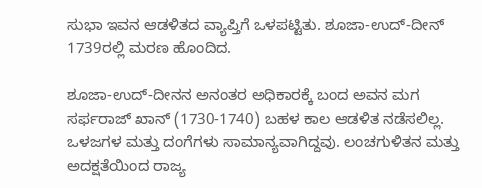ಸುಭಾ ಇವನ ಆಡಳಿತದ ವ್ಯಾಪ್ತಿಗೆ ಒಳಪಟ್ಟಿತು. ಶೂಜಾ-ಉದ್-ದೀನ್ 1739ರಲ್ಲಿ ಮರಣ ಹೊಂದಿದ.

ಶೂಜಾ-ಉದ್-ದೀನನ ಅನಂತರ ಅಧಿಕಾರಕ್ಕೆ ಬಂದ ಅವನ ಮಗ ಸರ್ಫರಾಜ್ ಖಾನ್ (1730-1740) ಬಹಳ ಕಾಲ ಆಡಳಿತ ನಡೆಸಲಿಲ್ಲ. ಒಳಜಗಳ ಮತ್ತು ದಂಗೆಗಳು ಸಾಮಾನ್ಯವಾಗಿದ್ದವು. ಲಂಚಗುಳಿತನ ಮತ್ತು ಅದಕ್ಷತೆಯಿಂದ ರಾಜ್ಯ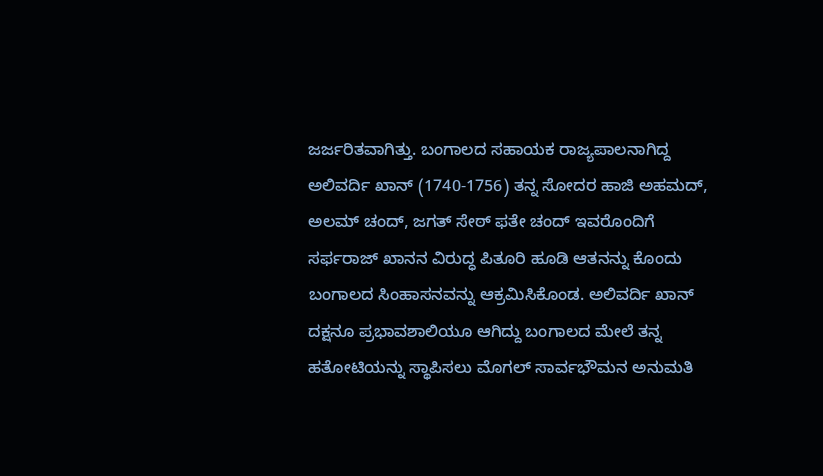ಜರ್ಜರಿತವಾಗಿತ್ತು. ಬಂಗಾಲದ ಸಹಾಯಕ ರಾಜ್ಯಪಾಲನಾಗಿದ್ದ ಅಲಿವರ್ದಿ ಖಾನ್ (1740-1756) ತನ್ನ ಸೋದರ ಹಾಜಿ ಅಹಮದ್, ಅಲಮ್ ಚಂದ್, ಜಗತ್ ಸೇಠ್ ಫತೇ ಚಂದ್ ಇವರೊಂದಿಗೆ ಸರ್ಫರಾಜ್ ಖಾನನ ವಿರುದ್ಧ ಪಿತೂರಿ ಹೂಡಿ ಆತನನ್ನು ಕೊಂದು ಬಂಗಾಲದ ಸಿಂಹಾಸನವನ್ನು ಆಕ್ರಮಿಸಿಕೊಂಡ. ಅಲಿವರ್ದಿ ಖಾನ್ ದಕ್ಷನೂ ಪ್ರಭಾವಶಾಲಿಯೂ ಆಗಿದ್ದು ಬಂಗಾಲದ ಮೇಲೆ ತನ್ನ ಹತೋಟಿಯನ್ನು ಸ್ಥಾಪಿಸಲು ಮೊಗಲ್ ಸಾರ್ವಭೌಮನ ಅನುಮತಿ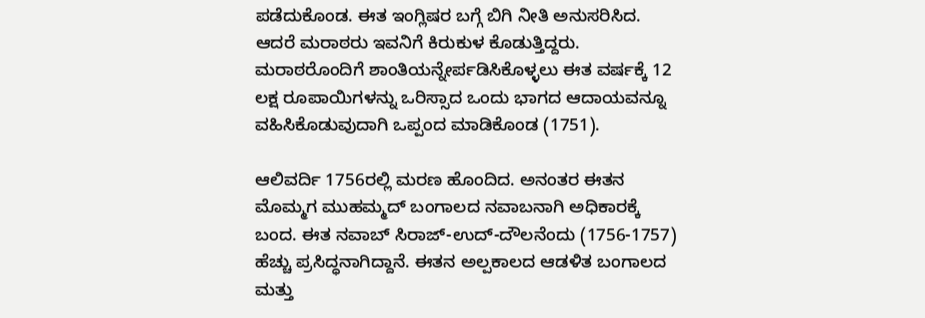ಪಡೆದುಕೊಂಡ. ಈತ ಇಂಗ್ಲಿಷರ ಬಗ್ಗೆ ಬಿಗಿ ನೀತಿ ಅನುಸರಿಸಿದ. ಆದರೆ ಮರಾಠರು ಇವನಿಗೆ ಕಿರುಕುಳ ಕೊಡುತ್ತಿದ್ದರು. ಮರಾಠರೊಂದಿಗೆ ಶಾಂತಿಯನ್ನೇರ್ಪಡಿಸಿಕೊಳ್ಳಲು ಈತ ವರ್ಷಕ್ಕೆ 12 ಲಕ್ಷ ರೂಪಾಯಿಗಳನ್ನು ಒರಿಸ್ಸಾದ ಒಂದು ಭಾಗದ ಆದಾಯವನ್ನೂ ವಹಿಸಿಕೊಡುವುದಾಗಿ ಒಪ್ಪಂದ ಮಾಡಿಕೊಂಡ (1751).

ಆಲಿವರ್ದಿ 1756ರಲ್ಲಿ ಮರಣ ಹೊಂದಿದ. ಅನಂತರ ಈತನ ಮೊಮ್ಮಗ ಮುಹಮ್ಮದ್ ಬಂಗಾಲದ ನವಾಬನಾಗಿ ಅಧಿಕಾರಕ್ಕೆ ಬಂದ. ಈತ ನವಾಬ್ ಸಿರಾಜ್-ಉದ್-ದೌಲನೆಂದು (1756-1757) ಹೆಚ್ಚು ಪ್ರಸಿದ್ಧನಾಗಿದ್ದಾನೆ. ಈತನ ಅಲ್ಪಕಾಲದ ಆಡಳಿತ ಬಂಗಾಲದ ಮತ್ತು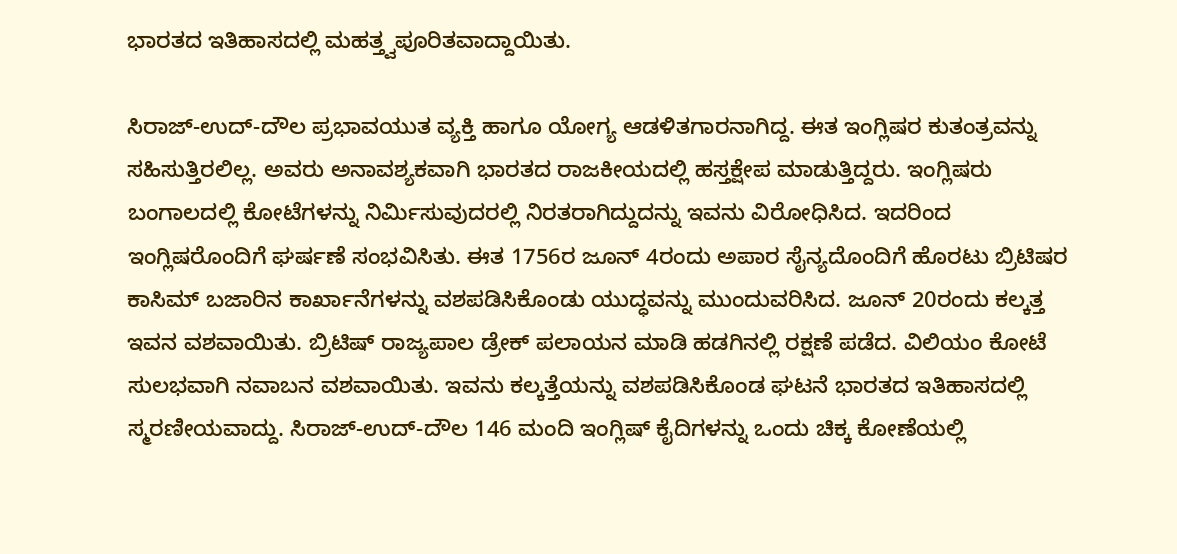ಭಾರತದ ಇತಿಹಾಸದಲ್ಲಿ ಮಹತ್ತ್ವಪೂರಿತವಾದ್ದಾಯಿತು.

ಸಿರಾಜ್-ಉದ್-ದೌಲ ಪ್ರಭಾವಯುತ ವ್ಯಕ್ತಿ ಹಾಗೂ ಯೋಗ್ಯ ಆಡಳಿತಗಾರನಾಗಿದ್ದ. ಈತ ಇಂಗ್ಲಿಷರ ಕುತಂತ್ರವನ್ನು ಸಹಿಸುತ್ತಿರಲಿಲ್ಲ. ಅವರು ಅನಾವಶ್ಯಕವಾಗಿ ಭಾರತದ ರಾಜಕೀಯದಲ್ಲಿ ಹಸ್ತಕ್ಷೇಪ ಮಾಡುತ್ತಿದ್ದರು. ಇಂಗ್ಲಿಷರು ಬಂಗಾಲದಲ್ಲಿ ಕೋಟೆಗಳನ್ನು ನಿರ್ಮಿಸುವುದರಲ್ಲಿ ನಿರತರಾಗಿದ್ದುದನ್ನು ಇವನು ವಿರೋಧಿಸಿದ. ಇದರಿಂದ ಇಂಗ್ಲಿಷರೊಂದಿಗೆ ಘರ್ಷಣೆ ಸಂಭವಿಸಿತು. ಈತ 1756ರ ಜೂನ್ 4ರಂದು ಅಪಾರ ಸೈನ್ಯದೊಂದಿಗೆ ಹೊರಟು ಬ್ರಿಟಿಷರ ಕಾಸಿಮ್ ಬಜಾರಿನ ಕಾರ್ಖಾನೆಗಳನ್ನು ವಶಪಡಿಸಿಕೊಂಡು ಯುದ್ಧವನ್ನು ಮುಂದುವರಿಸಿದ. ಜೂನ್ 20ರಂದು ಕಲ್ಕತ್ತ ಇವನ ವಶವಾಯಿತು. ಬ್ರಿಟಿಷ್ ರಾಜ್ಯಪಾಲ ಡ್ರೇಕ್ ಪಲಾಯನ ಮಾಡಿ ಹಡಗಿನಲ್ಲಿ ರಕ್ಷಣೆ ಪಡೆದ. ವಿಲಿಯಂ ಕೋಟೆ ಸುಲಭವಾಗಿ ನವಾಬನ ವಶವಾಯಿತು. ಇವನು ಕಲ್ಕತ್ತೆಯನ್ನು ವಶಪಡಿಸಿಕೊಂಡ ಘಟನೆ ಭಾರತದ ಇತಿಹಾಸದಲ್ಲಿ ಸ್ಮರಣೀಯವಾದ್ದು. ಸಿರಾಜ್-ಉದ್-ದೌಲ 146 ಮಂದಿ ಇಂಗ್ಲಿಷ್ ಕೈದಿಗಳನ್ನು ಒಂದು ಚಿಕ್ಕ ಕೋಣೆಯಲ್ಲಿ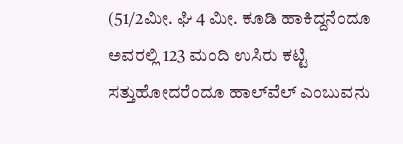(51/2ಮೀ. ಘಿ 4 ಮೀ. ಕೂಡಿ ಹಾಕಿದ್ದನೆಂದೂ ಅವರಲ್ಲಿ 123 ಮಂದಿ ಉಸಿರು ಕಟ್ಟಿ ಸತ್ತುಹೋದರೆಂದೂ ಹಾಲ್‍ವೆಲ್ ಎಂಬುವನು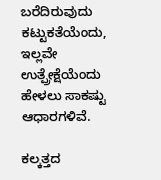ಬರೆದಿರುವುದು ಕಟ್ಟುಕತೆಯೆಂದು, ಇಲ್ಲವೇ ಉತ್ಪ್ರೇಕ್ಷೆಯೆಂದು ಹೇಳಲು ಸಾಕಷ್ಟು ಆಧಾರಗಳಿವೆ.

ಕಲ್ಕತ್ತದ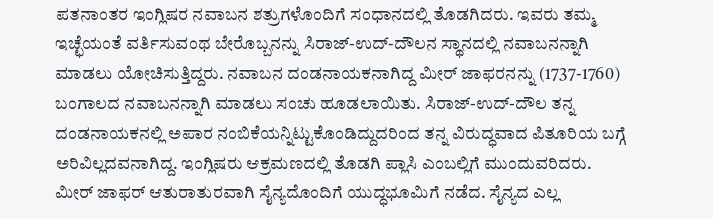ಪತನಾಂತರ ಇಂಗ್ಲಿಷರ ನವಾಬನ ಶತ್ರುಗಳೊಂದಿಗೆ ಸಂಧಾನದಲ್ಲಿ ತೊಡಗಿದರು. ಇವರು ತಮ್ಮ ಇಚ್ಛೆಯಂತೆ ವರ್ತಿಸುವಂಥ ಬೇರೊಬ್ಬನನ್ನು ಸಿರಾಜ್-ಉದ್-ದೌಲನ ಸ್ಥಾನದಲ್ಲಿ ನವಾಬನನ್ನಾಗಿ ಮಾಡಲು ಯೋಚಿಸುತ್ತಿದ್ದರು. ನವಾಬನ ದಂಡನಾಯಕನಾಗಿದ್ದ ಮೀರ್ ಜಾಫರನನ್ನು (1737-1760) ಬಂಗಾಲದ ನವಾಬನನ್ನಾಗಿ ಮಾಡಲು ಸಂಚು ಹೂಡಲಾಯಿತು. ಸಿರಾಜ್-ಉದ್-ದೌಲ ತನ್ನ ದಂಡನಾಯಕನಲ್ಲಿ ಅಪಾರ ನಂಬಿಕೆಯನ್ನಿಟ್ಟುಕೊಂಡಿದ್ದುದರಿಂದ ತನ್ನ ವಿರುದ್ಧವಾದ ಪಿತೂರಿಯ ಬಗ್ಗೆ ಅರಿವಿಲ್ಲದವನಾಗಿದ್ದ. ಇಂಗ್ಲಿಷರು ಆಕ್ರಮಣದಲ್ಲಿ ತೊಡಗಿ ಪ್ಲಾಸಿ ಎಂಬಲ್ಲಿಗೆ ಮುಂದುವರಿದರು. ಮೀರ್ ಜಾಫರ್ ಆತುರಾತುರವಾಗಿ ಸೈನ್ಯದೊಂದಿಗೆ ಯುದ್ಧಭೂಮಿಗೆ ನಡೆದ. ಸೈನ್ಯದ ಎಲ್ಲ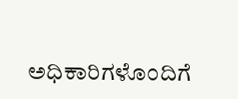ಅಧಿಕಾರಿಗಳೊಂದಿಗೆ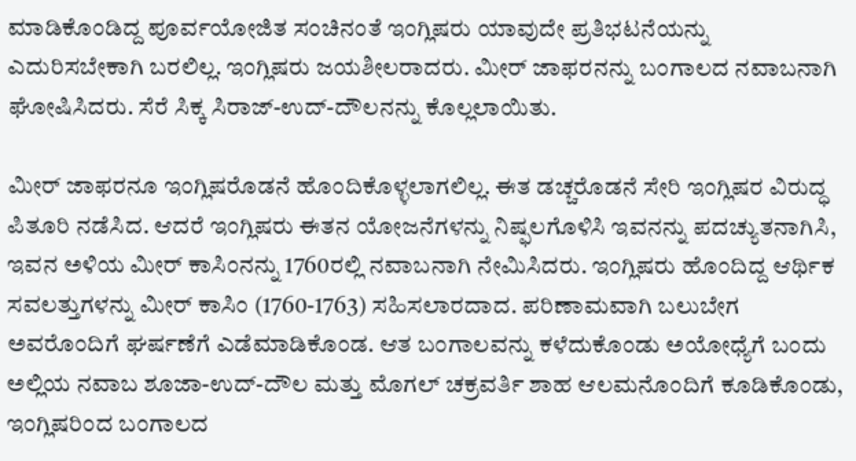ಮಾಡಿಕೊಂಡಿದ್ದ ಪೂರ್ವಯೋಜಿತ ಸಂಚಿನಂತೆ ಇಂಗ್ಲಿಷರು ಯಾವುದೇ ಪ್ರತಿಭಟನೆಯನ್ನು ಎದುರಿಸಬೇಕಾಗಿ ಬರಲಿಲ್ಲ. ಇಂಗ್ಲಿಷರು ಜಯಶೀಲರಾದರು. ಮೀರ್ ಜಾಫರನನ್ನು ಬಂಗಾಲದ ನವಾಬನಾಗಿ ಘೋಷಿಸಿದರು. ಸೆರೆ ಸಿಕ್ಕ ಸಿರಾಜ್-ಉದ್-ದೌಲನನ್ನು ಕೊಲ್ಲಲಾಯಿತು.

ಮೀರ್ ಜಾಫರನೂ ಇಂಗ್ಲಿಷರೊಡನೆ ಹೊಂದಿಕೊಳ್ಳಲಾಗಲಿಲ್ಲ. ಈತ ಡಚ್ಚರೊಡನೆ ಸೇರಿ ಇಂಗ್ಲಿಷರ ವಿರುದ್ಧ ಪಿತೂರಿ ನಡೆಸಿದ. ಆದರೆ ಇಂಗ್ಲಿಷರು ಈತನ ಯೋಜನೆಗಳನ್ನು ನಿಷ್ಫಲಗೊಳಿಸಿ ಇವನನ್ನು ಪದಚ್ಯುತನಾಗಿಸಿ, ಇವನ ಅಳಿಯ ಮೀರ್ ಕಾಸಿಂನನ್ನು 1760ರಲ್ಲಿ ನವಾಬನಾಗಿ ನೇಮಿಸಿದರು. ಇಂಗ್ಲಿಷರು ಹೊಂದಿದ್ದ ಆರ್ಥಿಕ ಸವಲತ್ತುಗಳನ್ನು ಮೀರ್ ಕಾಸಿಂ (1760-1763) ಸಹಿಸಲಾರದಾದ. ಪರಿಣಾಮವಾಗಿ ಬಲುಬೇಗ ಅವರೊಂದಿಗೆ ಘರ್ಷಣೆಗೆ ಎಡೆಮಾಡಿಕೊಂಡ. ಆತ ಬಂಗಾಲವನ್ನು ಕಳೆದುಕೊಂಡು ಅಯೋಧ್ಯೆಗೆ ಬಂದು ಅಲ್ಲಿಯ ನವಾಬ ಶೂಜಾ-ಉದ್-ದೌಲ ಮತ್ತು ಮೊಗಲ್ ಚಕ್ರವರ್ತಿ ಶಾಹ ಆಲಮನೊಂದಿಗೆ ಕೂಡಿಕೊಂಡು, ಇಂಗ್ಲಿಷರಿಂದ ಬಂಗಾಲದ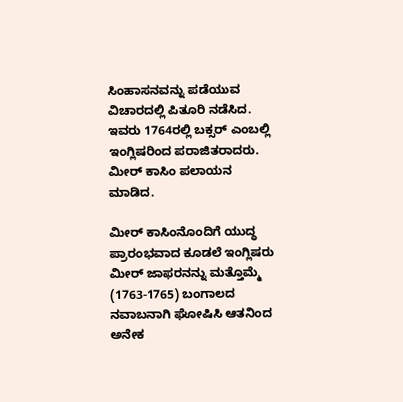ಸಿಂಹಾಸನವನ್ನು ಪಡೆಯುವ ವಿಚಾರದಲ್ಲಿ ಪಿತೂರಿ ನಡೆಸಿದ. ಇವರು 1764ರಲ್ಲಿ ಬಕ್ಸರ್ ಎಂಬಲ್ಲಿ ಇಂಗ್ಲಿಷರಿಂದ ಪರಾಜಿತರಾದರು. ಮೀರ್ ಕಾಸಿಂ ಪಲಾಯನ ಮಾಡಿದ.

ಮೀರ್ ಕಾಸಿಂನೊಂದಿಗೆ ಯುದ್ಧ ಪ್ರಾರಂಭವಾದ ಕೂಡಲೆ ಇಂಗ್ಲಿಷರು ಮೀರ್ ಜಾಫರನನ್ನು ಮತ್ತೊಮ್ಮೆ (1763-1765) ಬಂಗಾಲದ ನವಾಬನಾಗಿ ಘೋಷಿಸಿ ಆತನಿಂದ ಅನೇಕ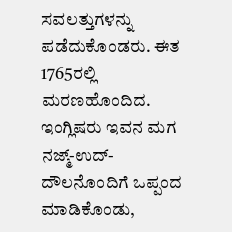ಸವಲತ್ತುಗಳನ್ನು ಪಡೆದುಕೊಂಡರು. ಈತ 1765ರಲ್ಲಿ ಮರಣಹೊಂದಿದ. ಇಂಗ್ಲಿಷರು ಇವನ ಮಗ ನಜ್ಮ್-ಉದ್-ದೌಲನೊಂದಿಗೆ ಒಪ್ಪಂದ ಮಾಡಿಕೊಂಡು,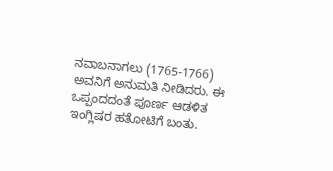ನವಾಬನಾಗಲು (1765-1766) ಅವನಿಗೆ ಅನುಮತಿ ನೀಡಿದರು. ಈ ಒಪ್ಪಂದದಂತೆ ಪೂರ್ಣ ಆಡಳಿತ ಇಂಗ್ಲಿಷರ ಹತೋಟಿಗೆ ಬಂತು.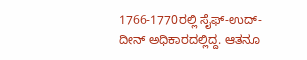1766-1770ರಲ್ಲಿ ಸೈಫ್-ಉದ್-ದೀನ್ ಅಧಿಕಾರದಲ್ಲಿದ್ದ. ಆತನೂ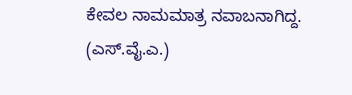ಕೇವಲ ನಾಮಮಾತ್ರ ನವಾಬನಾಗಿದ್ದ.
(ಎಸ್.ವೈ.ಎ.)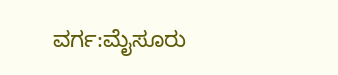ವರ್ಗ:ಮೈಸೂರು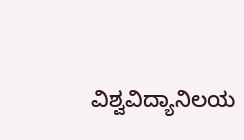ವಿಶ್ವವಿದ್ಯಾನಿಲಯ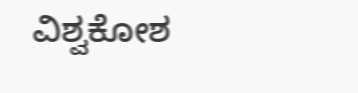ವಿಶ್ವಕೋಶ